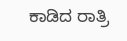ಕಾಡಿದ ರಾತ್ರಿ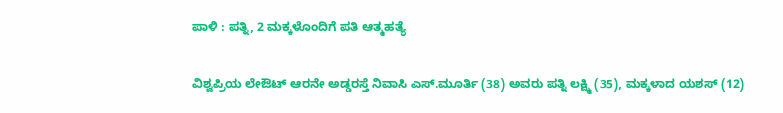ಪಾಳಿ : ಪತ್ನಿ, 2 ಮಕ್ಕಳೊಂದಿಗೆ ಪತಿ ಆತ್ಮಹತ್ಯೆ

ವಿಶ್ವಪ್ರಿಯ ಲೇಔಟ್ ಆರನೇ ಅಡ್ಡರಸ್ತೆ ನಿವಾಸಿ ಎಸ್.ಮೂರ್ತಿ (38) ಅವರು ಪತ್ನಿ ಲಕ್ಷ್ಮಿ (35), ಮಕ್ಕಳಾದ ಯಶಸ್ (12)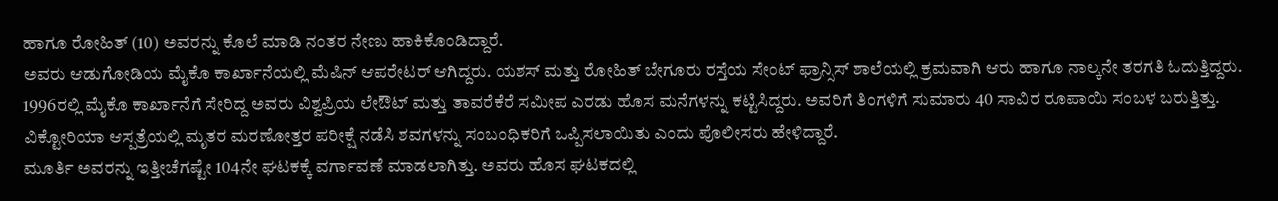ಹಾಗೂ ರೋಹಿತ್ (10) ಅವರನ್ನು ಕೊಲೆ ಮಾಡಿ ನಂತರ ನೇಣು ಹಾಕಿಕೊಂಡಿದ್ದಾರೆ.
ಅವರು ಆಡುಗೋಡಿಯ ಮೈಕೊ ಕಾರ್ಖಾನೆಯಲ್ಲಿ ಮೆಷಿನ್ ಆಪರೇಟರ್ ಆಗಿದ್ದರು. ಯಶಸ್ ಮತ್ತು ರೋಹಿತ್ ಬೇಗೂರು ರಸ್ತೆಯ ಸೇಂಟ್ ಫ್ರಾನ್ಸಿಸ್ ಶಾಲೆಯಲ್ಲಿ ಕ್ರಮವಾಗಿ ಆರು ಹಾಗೂ ನಾಲ್ಕನೇ ತರಗತಿ ಓದುತ್ತಿದ್ದರು.
1996ರಲ್ಲಿ ಮೈಕೊ ಕಾರ್ಖಾನೆಗೆ ಸೇರಿದ್ದ ಅವರು ವಿಶ್ವಪ್ರಿಯ ಲೇಔಟ್ ಮತ್ತು ತಾವರೆಕೆರೆ ಸಮೀಪ ಎರಡು ಹೊಸ ಮನೆಗಳನ್ನು ಕಟ್ಟಿಸಿದ್ದರು. ಅವರಿಗೆ ತಿಂಗಳಿಗೆ ಸುಮಾರು 40 ಸಾವಿರ ರೂಪಾಯಿ ಸಂಬಳ ಬರುತ್ತಿತ್ತು. ವಿಕ್ಟೋರಿಯಾ ಆಸ್ಪತ್ರೆಯಲ್ಲಿ ಮೃತರ ಮರಣೋತ್ತರ ಪರೀಕ್ಷೆ ನಡೆಸಿ ಶವಗಳನ್ನು ಸಂಬಂಧಿಕರಿಗೆ ಒಪ್ಪಿಸಲಾಯಿತು ಎಂದು ಪೊಲೀಸರು ಹೇಳಿದ್ದಾರೆ.
ಮೂರ್ತಿ ಅವರನ್ನು ಇತ್ತೀಚೆಗಷ್ಟೇ 104ನೇ ಘಟಕಕ್ಕೆ ವರ್ಗಾವಣೆ ಮಾಡಲಾಗಿತ್ತು. ಅವರು ಹೊಸ ಘಟಕದಲ್ಲಿ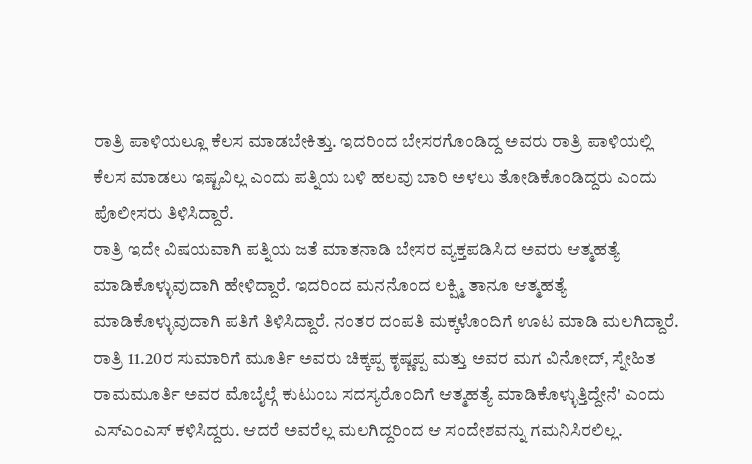ರಾತ್ರಿ ಪಾಳಿಯಲ್ಲೂ ಕೆಲಸ ಮಾಡಬೇಕಿತ್ತು. ಇದರಿಂದ ಬೇಸರಗೊಂಡಿದ್ದ ಅವರು ರಾತ್ರಿ ಪಾಳಿಯಲ್ಲಿ ಕೆಲಸ ಮಾಡಲು ಇಷ್ಟವಿಲ್ಲ ಎಂದು ಪತ್ನಿಯ ಬಳಿ ಹಲವು ಬಾರಿ ಅಳಲು ತೋಡಿಕೊಂಡಿದ್ದರು ಎಂದು ಪೊಲೀಸರು ತಿಳಿಸಿದ್ದಾರೆ.
ರಾತ್ರಿ ಇದೇ ವಿಷಯವಾಗಿ ಪತ್ನಿಯ ಜತೆ ಮಾತನಾಡಿ ಬೇಸರ ವ್ಯಕ್ತಪಡಿಸಿದ ಅವರು ಆತ್ಮಹತ್ಯೆ ಮಾಡಿಕೊಳ್ಳುವುದಾಗಿ ಹೇಳಿದ್ದಾರೆ. ಇದರಿಂದ ಮನನೊಂದ ಲಕ್ಷ್ಮಿ ತಾನೂ ಆತ್ಮಹತ್ಯೆ ಮಾಡಿಕೊಳ್ಳುವುದಾಗಿ ಪತಿಗೆ ತಿಳಿಸಿದ್ದಾರೆ. ನಂತರ ದಂಪತಿ ಮಕ್ಕಳೊಂದಿಗೆ ಊಟ ಮಾಡಿ ಮಲಗಿದ್ದಾರೆ.
ರಾತ್ರಿ 11.20ರ ಸುಮಾರಿಗೆ ಮೂರ್ತಿ ಅವರು ಚಿಕ್ಕಪ್ಪ ಕೃಷ್ಣಪ್ಪ ಮತ್ತು ಅವರ ಮಗ ವಿನೋದ್, ಸ್ನೇಹಿತ ರಾಮಮೂರ್ತಿ ಅವರ ಮೊಬೈಲ್ಗೆ ಕುಟುಂಬ ಸದಸ್ಯರೊಂದಿಗೆ ಆತ್ಮಹತ್ಯೆ ಮಾಡಿಕೊಳ್ಳುತ್ತಿದ್ದೇನೆ' ಎಂದು ಎಸ್ಎಂಎಸ್ ಕಳಿಸಿದ್ದರು. ಆದರೆ ಅವರೆಲ್ಲ ಮಲಗಿದ್ದರಿಂದ ಆ ಸಂದೇಶವನ್ನು ಗಮನಿಸಿರಲಿಲ್ಲ.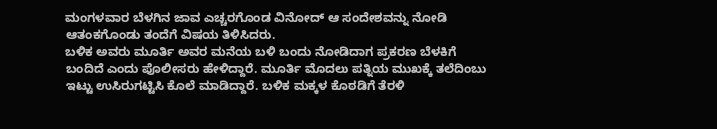ಮಂಗಳವಾರ ಬೆಳಗಿನ ಜಾವ ಎಚ್ಚರಗೊಂಡ ವಿನೋದ್ ಆ ಸಂದೇಶವನ್ನು ನೋಡಿ ಆತಂಕಗೊಂಡು ತಂದೆಗೆ ವಿಷಯ ತಿಳಿಸಿದರು.
ಬಳಿಕ ಅವರು ಮೂರ್ತಿ ಅವರ ಮನೆಯ ಬಳಿ ಬಂದು ನೋಡಿದಾಗ ಪ್ರಕರಣ ಬೆಳಕಿಗೆ ಬಂದಿದೆ ಎಂದು ಪೊಲೀಸರು ಹೇಳಿದ್ದಾರೆ. ಮೂರ್ತಿ ಮೊದಲು ಪತ್ನಿಯ ಮುಖಕ್ಕೆ ತಲೆದಿಂಬು ಇಟ್ಟು ಉಸಿರುಗಟ್ಟಿಸಿ ಕೊಲೆ ಮಾಡಿದ್ದಾರೆ. ಬಳಿಕ ಮಕ್ಕಳ ಕೊಠಡಿಗೆ ತೆರಳಿ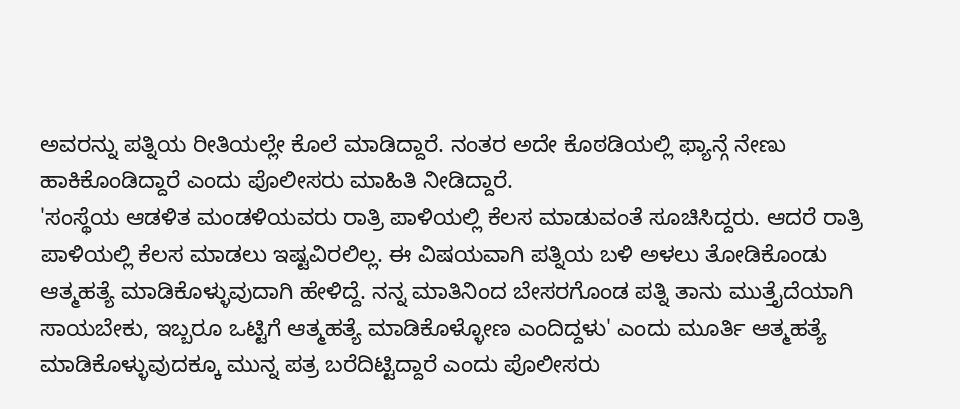ಅವರನ್ನು ಪತ್ನಿಯ ರೀತಿಯಲ್ಲೇ ಕೊಲೆ ಮಾಡಿದ್ದಾರೆ. ನಂತರ ಅದೇ ಕೊಠಡಿಯಲ್ಲಿ ಫ್ಯಾನ್ಗೆ ನೇಣು ಹಾಕಿಕೊಂಡಿದ್ದಾರೆ ಎಂದು ಪೊಲೀಸರು ಮಾಹಿತಿ ನೀಡಿದ್ದಾರೆ.
'ಸಂಸ್ಥೆಯ ಆಡಳಿತ ಮಂಡಳಿಯವರು ರಾತ್ರಿ ಪಾಳಿಯಲ್ಲಿ ಕೆಲಸ ಮಾಡುವಂತೆ ಸೂಚಿಸಿದ್ದರು. ಆದರೆ ರಾತ್ರಿ ಪಾಳಿಯಲ್ಲಿ ಕೆಲಸ ಮಾಡಲು ಇಷ್ಟವಿರಲಿಲ್ಲ. ಈ ವಿಷಯವಾಗಿ ಪತ್ನಿಯ ಬಳಿ ಅಳಲು ತೋಡಿಕೊಂಡು ಆತ್ಮಹತ್ಯೆ ಮಾಡಿಕೊಳ್ಳುವುದಾಗಿ ಹೇಳಿದ್ದೆ. ನನ್ನ ಮಾತಿನಿಂದ ಬೇಸರಗೊಂಡ ಪತ್ನಿ ತಾನು ಮುತ್ತೈದೆಯಾಗಿ ಸಾಯಬೇಕು, ಇಬ್ಬರೂ ಒಟ್ಟಿಗೆ ಆತ್ಮಹತ್ಯೆ ಮಾಡಿಕೊಳ್ಳೋಣ ಎಂದಿದ್ದಳು' ಎಂದು ಮೂರ್ತಿ ಆತ್ಮಹತ್ಯೆ ಮಾಡಿಕೊಳ್ಳುವುದಕ್ಕೂ ಮುನ್ನ ಪತ್ರ ಬರೆದಿಟ್ಟಿದ್ದಾರೆ ಎಂದು ಪೊಲೀಸರು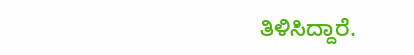ತಿಳಿಸಿದ್ದಾರೆ.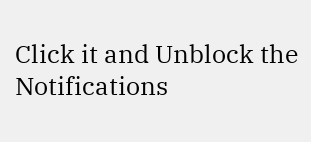Click it and Unblock the Notifications